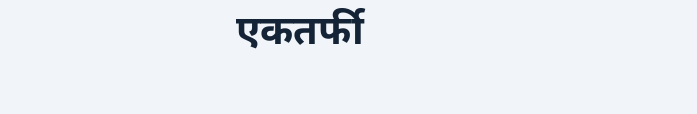एकतर्फी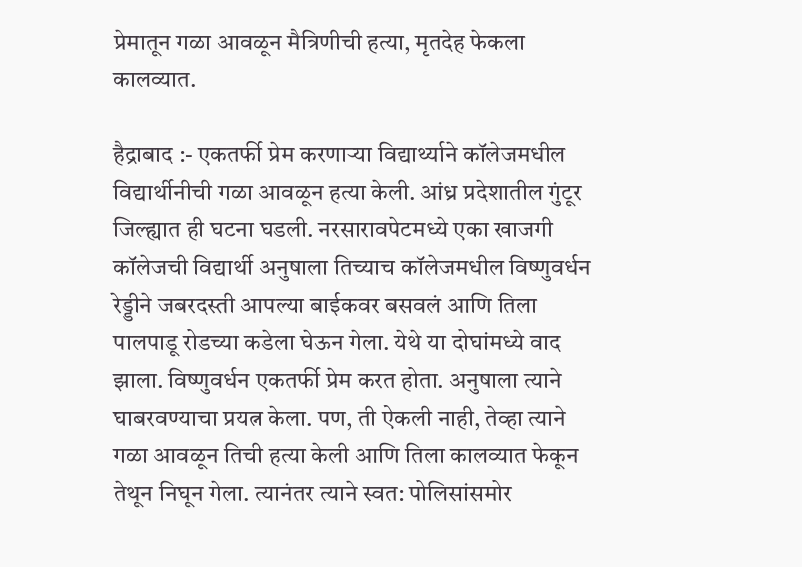प्रेमातून गळा आवळून मैत्रिणीची हत्या, मृतदेह फेकला कालव्यात.

हैद्राबाद :- एकतर्फी प्रेम करणाऱ्या विद्यार्थ्याने कॉलेजमधील विद्यार्थीनीची गळा आवळून हत्या केली. आंध्र प्रदेशातील गुंटूर जिल्ह्यात ही घटना घडली. नरसारावपेटमध्ये एका खाजगी कॉलेजची विद्यार्थी अनुषाला तिच्याच कॉलेजमधील विष्णुवर्धन रेड्डीने जबरदस्ती आपल्या बाईकवर बसवलं आणि तिला पालपाडू रोडच्या कडेला घेऊन गेला. येथे या दोघांमध्ये वाद झाला. विष्णुवर्धन एकतर्फी प्रेम करत होता. अनुषाला त्याने घाबरवण्याचा प्रयत्न केला. पण, ती ऐकली नाही, तेव्हा त्याने गळा आवळून तिची हत्या केली आणि तिला कालव्यात फेकून तेथून निघून गेला. त्यानंतर त्याने स्वत: पोलिसांसमोर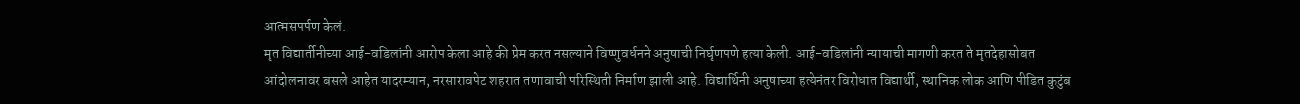आत्मसपर्पण केलं.
मृत विद्यार्तीनीच्या आई-वडिलांनी आरोप केला आहे की प्रेम करत नसल्याने विष्णुवर्धनने अनुषाची निर्घृणपणे हत्या केली. आई-वडिलांनी न्यायाची मागणी करत ते मृतदेहासोबत आंदोलनावर बसले आहेत यादरम्यान, नरसारावपेट शहरात तणावाची परिस्थिती निर्माण झाली आहे. विद्यार्थिनी अनुषाच्या हत्येनंतर विरोधात विद्यार्थी, स्थानिक लोक आणि पीडित कुटुंब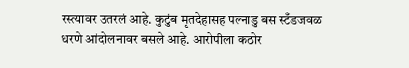रस्त्यावर उतरलं आहे. कुटुंब मृतदेहासह पल्नाडु बस स्टँडजवळ धरणे आंदोलनावर बसले आहे. आरोपीला कठोर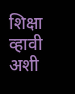शिक्षा व्हावी अशी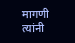मागणी त्यांनी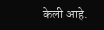केली आहे.